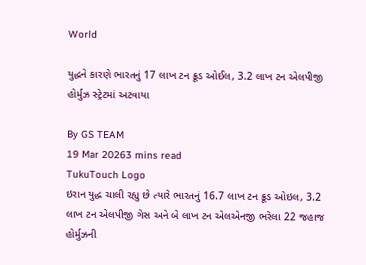World

યુદ્ધને કારણે ભારતનું 17 લાખ ટન ક્રૂડ ઓઈલ, 3.2 લાખ ટન એલપીજી હોર્મુઝ સ્ટ્રેટમાં અટવાયા

By GS TEAM
19 Mar 20263 mins read
TukuTouch Logo
ઇરાન યુદ્ધ ચાલી રહ્યુ છે ત્યારે ભારતનું 16.7 લાખ ટન ક્રૂડ ઓઇલ, 3.2 લાખ ટન એલપીજી ગેસ અને બે લાખ ટન એલએનજી ભરેલા 22 જહાજ હોર્મુઝની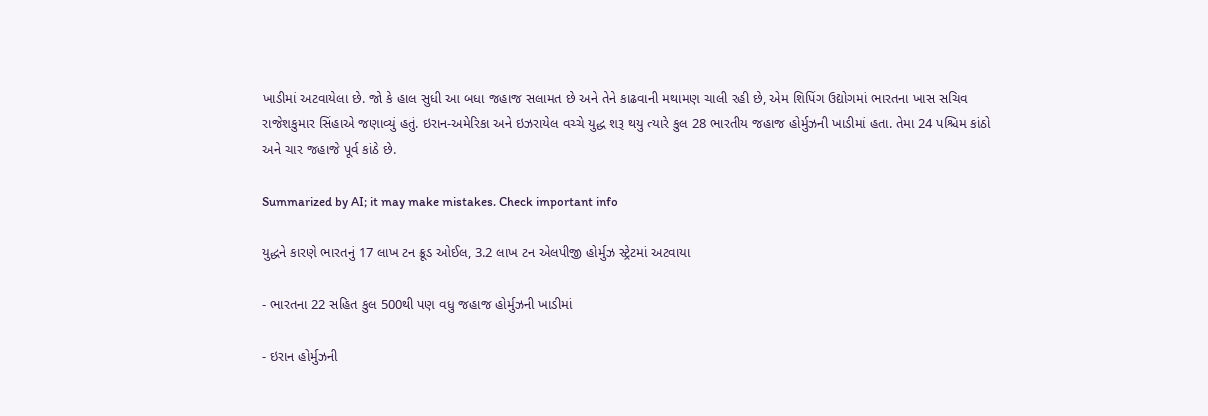ખાડીમાં અટવાયેલા છે. જો કે હાલ સુધી આ બધા જહાજ સલામત છે અને તેને કાઢવાની મથામણ ચાલી રહી છે, એમ શિપિંગ ઉદ્યોગમાં ભારતના ખાસ સચિવ રાજેશકુમાર સિંહાએ જણાવ્યું હતું. ઇરાન-અમેરિકા અને ઇઝરાયેલ વચ્ચે યુદ્ધ શરૂ થયુ ત્યારે કુલ 28 ભારતીય જહાજ હોર્મુઝની ખાડીમાં હતા. તેમા 24 પશ્ચિમ કાંઠો અને ચાર જહાજે પૂર્વ કાંઠે છે.

Summarized by AI; it may make mistakes. Check important info

યુદ્ધને કારણે ભારતનું 17 લાખ ટન ક્રૂડ ઓઈલ, 3.2 લાખ ટન એલપીજી હોર્મુઝ સ્ટ્રેટમાં અટવાયા

- ભારતના 22 સહિત કુલ 500થી પણ વધુ જહાજ હોર્મુઝની ખાડીમાં

- ઇરાન હોર્મુઝની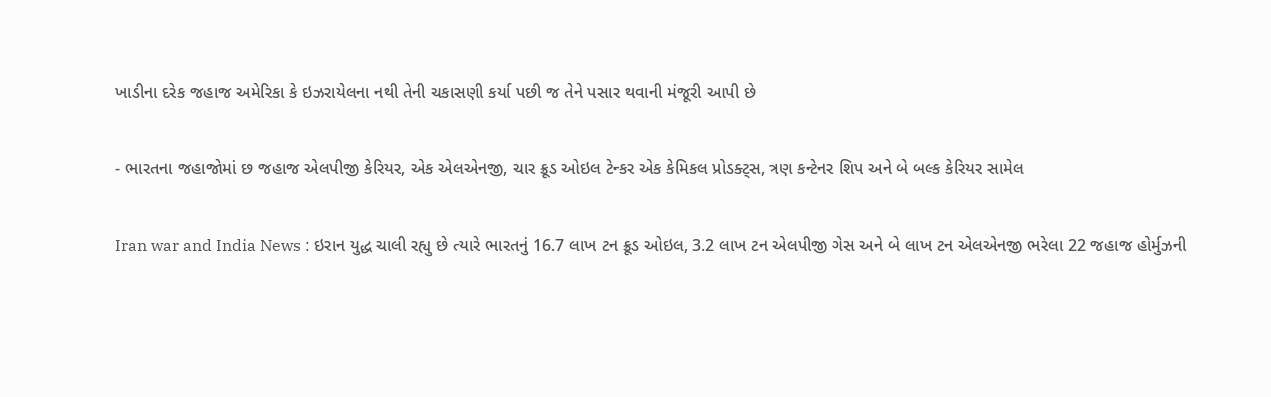ખાડીના દરેક જહાજ અમેરિકા કે ઇઝરાયેલના નથી તેની ચકાસણી કર્યા પછી જ તેને પસાર થવાની મંજૂરી આપી છે

- ભારતના જહાજોમાં છ જહાજ એલપીજી કેરિયર, એક એલએનજી, ચાર ક્રૂડ ઓઇલ ટેન્કર એક કેમિકલ પ્રોડક્ટ્સ, ત્રણ કન્ટેનર શિપ અને બે બલ્ક કેરિયર સામેલ

Iran war and India News : ઇરાન યુદ્ધ ચાલી રહ્યુ છે ત્યારે ભારતનું 16.7 લાખ ટન ક્રૂડ ઓઇલ, 3.2 લાખ ટન એલપીજી ગેસ અને બે લાખ ટન એલએનજી ભરેલા 22 જહાજ હોર્મુઝની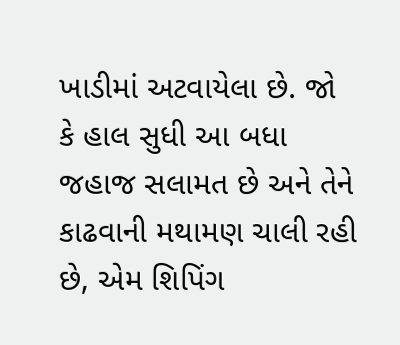ખાડીમાં અટવાયેલા છે. જો કે હાલ સુધી આ બધા જહાજ સલામત છે અને તેને કાઢવાની મથામણ ચાલી રહી છે, એમ શિપિંગ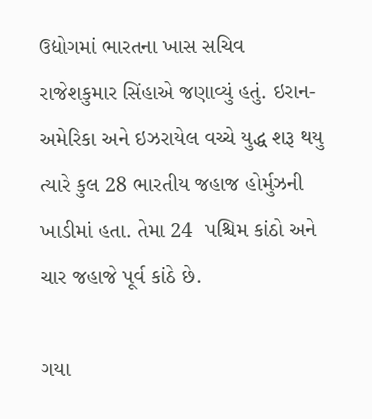ઉદ્યોગમાં ભારતના ખાસ સચિવ રાજેશકુમાર સિંહાએ જણાવ્યું હતું. ઇરાન-અમેરિકા અને ઇઝરાયેલ વચ્ચે યુદ્ધ શરૂ થયુ ત્યારે કુલ 28 ભારતીય જહાજ હોર્મુઝની ખાડીમાં હતા. તેમા 24  પશ્ચિમ કાંઠો અને ચાર જહાજે પૂર્વ કાંઠે છે.

ગયા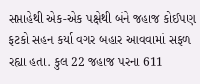સપ્તાહેથી એક-એક પક્ષેથી બંને જહાજ કોઈપણ ફટકો સહન કર્યા વગર બહાર આવવામાં સફળ રહ્યા હતા. કુલ 22 જહાજ પરના 611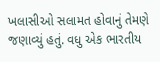ખલાસીઓ સલામત હોવાનું તેમણે જણાવ્યું હતું. વધુ એક ભારતીય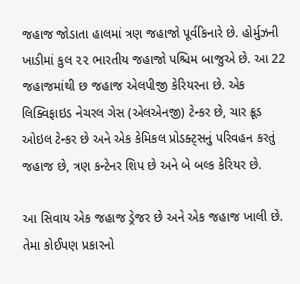જહાજ જોડાતા હાલમાં ત્રણ જહાજો પૂર્વકિનારે છે. હોર્મુઝની ખાડીમાં કુલ ૨૨ ભારતીય જહાજો પશ્ચિમ બાજુએ છે. આ 22 જહાજમાંથી છ જહાજ એલપીજી કેરિયરના છે. એક લિક્વિફાઇડ નેચરલ ગેસ (એલએનજી) ટેન્કર છે, ચાર ક્રૂડ ઓઇલ ટેન્કર છે અને એક કેમિકલ પ્રોડક્ટ્સનું પરિવહન કરતું જહાજ છે, ત્રણ કન્ટેનર શિપ છે અને બે બલ્ક કેરિયર છે.

આ સિવાય એક જહાજ ડ્રેજર છે અને એક જહાજ ખાલી છે. તેમા કોઈપણ પ્રકારનો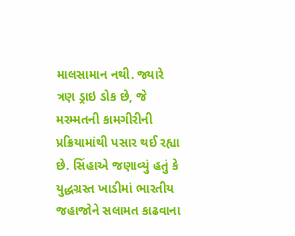માલસામાન નથી. જ્યારે ત્રણ ડ્રાઇ ડોક છે, જે મરમ્મતની કામગીરીની પ્રક્રિયામાંથી પસાર થઈ રહ્યા છે. સિંહાએ જણાવ્યું હતું કે યુદ્ધગ્રસ્ત ખાડીમાં ભારતીય જહાજોને સલામત કાઢવાના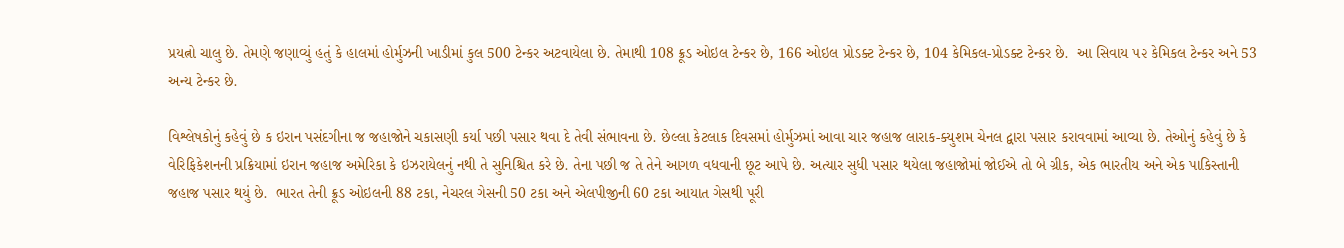પ્રયત્નો ચાલુ છે. તેમણે જણાવ્યું હતું કે હાલમાં હોર્મુઝની ખાડીમાં કુલ 500 ટેન્કર અટવાયેલા છે. તેમાથી 108 ક્રૂડ ઓઇલ ટેન્કર છે, 166 ઓઇલ પ્રોડક્ટ ટેન્કર છે, 104 કેમિકલ-પ્રોડક્ટ ટેન્કર છે.  આ સિવાય ૫૨ કેમિકલ ટેન્કર અને 53 અન્ય ટેન્કર છે.

વિશ્લેષકોનું કહેવું છે ક ઇરાન પસંદગીના જ જહાજોને ચકાસણી કર્યા પછી પસાર થવા દે તેવી સંભાવના છે. છેલ્લા કેટલાક દિવસમાં હોર્મુઝમાં આવા ચાર જહાજ લારાક-ક્યુશમ ચેનલ દ્વારા પસાર કરાવવામાં આવ્યા છે. તેઓનું કહેવું છે કે વેરિફિકેશનની પ્રક્રિયામાં ઇરાન જહાજ અમેરિકા કે ઇઝરાયેલનું નથી તે સુનિશ્ચિત કરે છે. તેના પછી જ તે તેને આગળ વધવાની છૂટ આપે છે. અત્યાર સુધી પસાર થયેલા જહાજોમાં જોઈએ તો બે ગ્રીક, એક ભારતીય અને એક પાકિસ્તાની જહાજ પસાર થયું છે.  ભારત તેની ક્રૂડ ઓઇલની 88 ટકા, નેચરલ ગેસની 50 ટકા અને એલપીજીની 60 ટકા આયાત ગેસથી પૂરી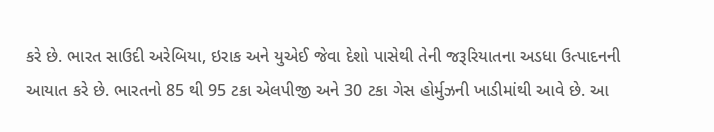કરે છે. ભારત સાઉદી અરેબિયા, ઇરાક અને યુએઈ જેવા દેશો પાસેથી તેની જરૂરિયાતના અડધા ઉત્પાદનની આયાત કરે છે. ભારતનો 85 થી 95 ટકા એલપીજી અને 30 ટકા ગેસ હોર્મુઝની ખાડીમાંથી આવે છે. આ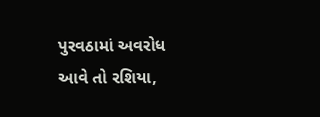પુરવઠામાં અવરોધ આવે તો રશિયા,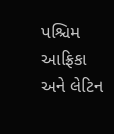પશ્ચિમ આફ્રિકા અને લેટિન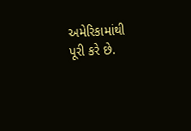અમેરિકામાંથી પૂરી કરે છે.